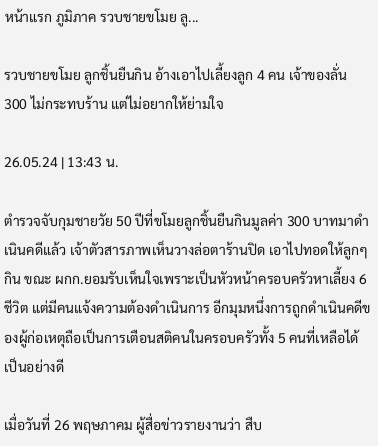หน้าแรก ภูมิภาค รวบชายขโมย ลู...

รวบชายขโมย ลูกชิ้นยืนกิน อ้างเอาไปเลี้ยงลูก 4 คน เจ้าของลั่น 300 ไม่กระทบร้าน แต่ไม่อยากให้ย่ามใจ

26.05.24 | 13:43 น.

ตำรวจจับกุมชายวัย 50 ปีที่ขโมยลูกชิ้นยืนกินมูลค่า 300 บาทมาดำเนินคดีแล้ว เจ้าตัวสารภาพเห็นวางล่อตาร้านปิด เอาไปทอดให้ลูกๆ กิน ขณะ ผกก.ยอมรับเห็นใจเพราะเป็นหัวหน้าครอบครัวหาเลี้ยง 6 ชีวิต แต่มีคนแจ้งความต้องดำเนินการ อีกมุมหนึ่งการถูกดำเนินคดีของผู้ก่อเหตุถือเป็นการเตือนสติคนในครอบครัวทั้ง 5 คนที่เหลือได้เป็นอย่างดี

เมื่อวันที่ 26 พฤษภาคม ผู้สื่อข่าวรายงานว่า สืบ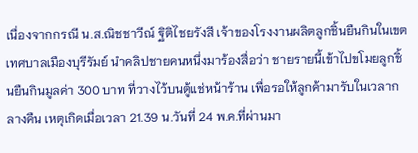เนื่องจากกรณี น.ส.ณิชชาวีณ์ ฐิติไชยรังสี เจ้าของโรงงานผลิตลูกชิ้นยืนกินในเขตเทศบาลเมืองบุรีรัมย์ นำคลิปชายคนหนึ่งมาร้องสื่อว่า ชายรายนี้เข้าไปขโมยลูกชิ้นยืนกินมูลค่า 300 บาท ที่วางไว้บนตู้แช่หน้าร้าน เพื่อรอให้ลูกค้ามารับในเวลากลางคืน เหตุเกิดเมื่อเวลา 21.39 น.วันที่ 24 พ.ค.ที่ผ่านมา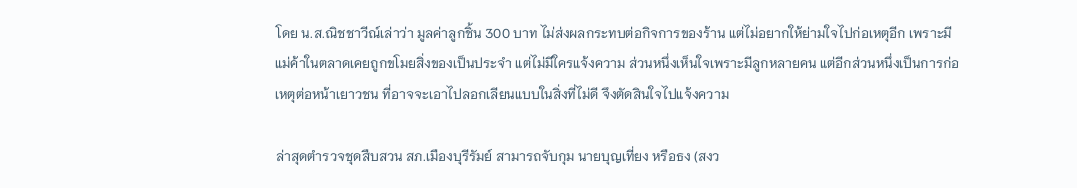โดย น.ส.ณิชชาวีณ์เล่าว่า มูลค่าลูกชิ้น 300 บาท ไม่ส่งผลกระทบต่อกิจการของร้าน แต่ไม่อยากให้ย่ามใจไปก่อเหตุอีก เพราะมีแม่ค้าในตลาดเคยถูกขโมยสิ่งของเป็นประจำ แต่ไม่มีใครแจ้งความ ส่วนหนึ่งเห็นใจเพราะมีลูกหลายคน แต่อีกส่วนหนึ่งเป็นการก่อเหตุต่อหน้าเยาวชน ที่อาจจะเอาไปลอกเลียนแบบในสิ่งที่ไม่ดี จึงตัดสินใจไปแจ้งความ

ล่าสุดตำรวจชุดสืบสวน สภ.เมืองบุรีรัมย์ สามารถจับกุม นายบุญเที่ยง หรือธง (สงว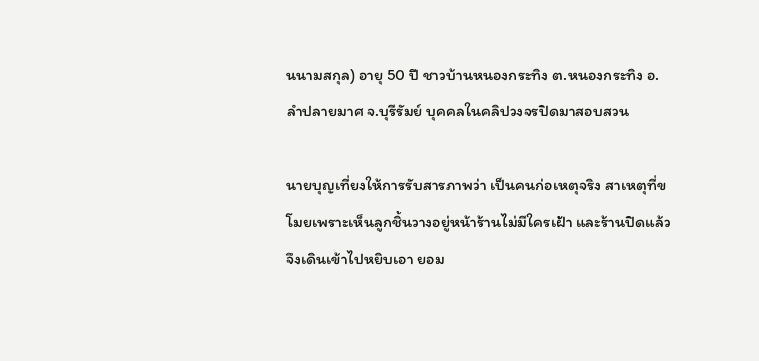นนามสกุล) อายุ 50 ปี ชาวบ้านหนองกระทิง ต.หนองกระทิง อ.ลำปลายมาศ จ.บุรีรัมย์ บุคคลในคลิปวงจรปิดมาสอบสวน

นายบุญเที่ยงให้การรับสารภาพว่า เป็นคนก่อเหตุจริง สาเหตุที่ขโมยเพราะเห็นลูกชิ้นวางอยู่หน้าร้านไม่มีใครเฝ้า และร้านปิดแล้ว จึงเดินเข้าไปหยิบเอา ยอม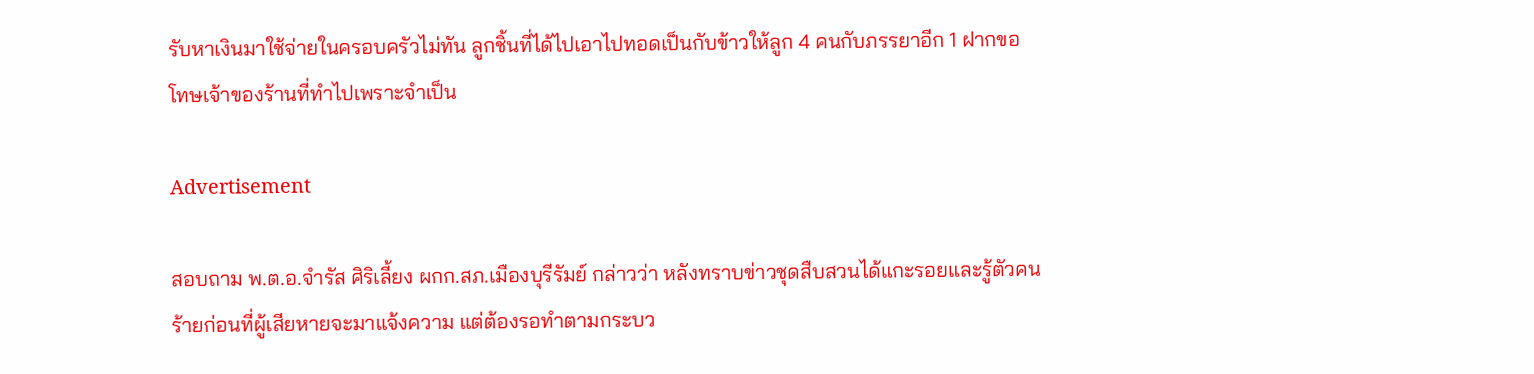รับหาเงินมาใช้จ่ายในครอบครัวไม่ทัน ลูกชิ้นที่ได้ไปเอาไปทอดเป็นกับข้าวให้ลูก 4 คนกับภรรยาอีก 1 ฝากขอโทษเจ้าของร้านที่ทำไปเพราะจำเป็น

Advertisement

สอบถาม พ.ต.อ.จำรัส ศิริเลี้ยง ผกก.สภ.เมืองบุรีรัมย์ กล่าวว่า หลังทราบข่าวชุดสืบสวนได้แกะรอยและรู้ตัวคนร้ายก่อนที่ผู้เสียหายจะมาแจ้งความ แต่ต้องรอทำตามกระบว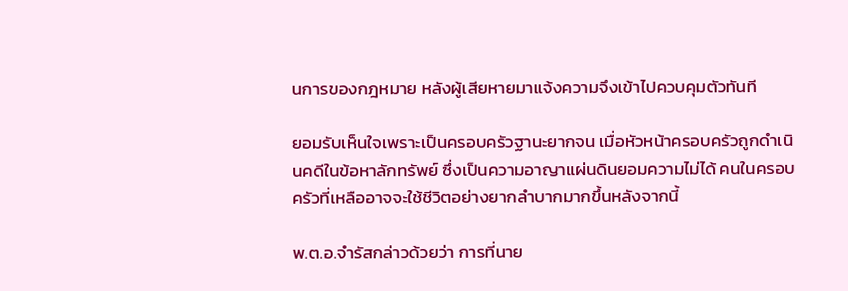นการของกฎหมาย หลังผู้เสียหายมาแจ้งความจึงเข้าไปควบคุมตัวทันที

ยอมรับเห็นใจเพราะเป็นครอบครัวฐานะยากจน เมื่อหัวหน้าครอบครัวถูกดำเนินคดีในข้อหาลักทรัพย์ ซึ่งเป็นความอาญาแผ่นดินยอมความไม่ได้ คนในครอบครัวที่เหลืออาจจะใช้ชีวิตอย่างยากลำบากมากขึ้นหลังจากนี้

พ.ต.อ.จำรัสกล่าวด้วยว่า การที่นาย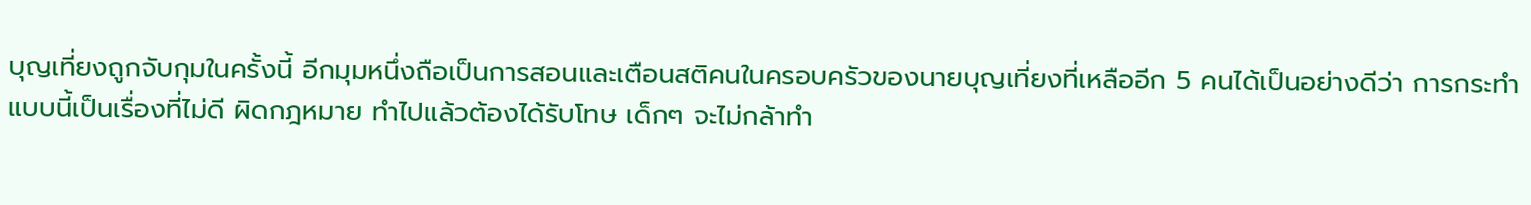บุญเที่ยงถูกจับกุมในครั้งนี้ อีกมุมหนึ่งถือเป็นการสอนและเตือนสติคนในครอบครัวของนายบุญเที่ยงที่เหลืออีก 5 คนได้เป็นอย่างดีว่า การกระทำแบบนี้เป็นเรื่องที่ไม่ดี ผิดกฎหมาย ทำไปแล้วต้องได้รับโทษ เด็กๆ จะไม่กล้าทำ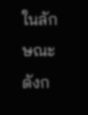ในลักษณะดังก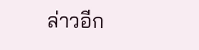ล่าวอีก